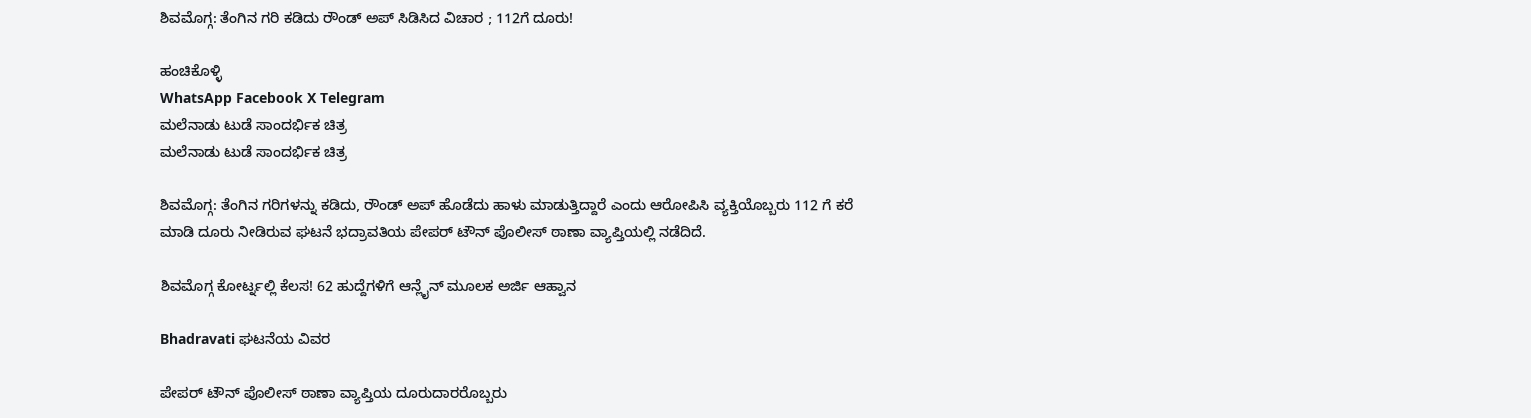ಶಿವಮೊಗ್ಗ: ತೆಂಗಿನ ಗರಿ ಕಡಿದು ರೌಂಡ್ ಅಪ್ ಸಿಡಿಸಿದ ವಿಚಾರ ; 112ಗೆ ದೂರು!

ಹಂಚಿಕೊಳ್ಳಿ
WhatsApp Facebook X Telegram
ಮಲೆನಾಡು ಟುಡೆ ಸಾಂದರ್ಭಿಕ ಚಿತ್ರ
ಮಲೆನಾಡು ಟುಡೆ ಸಾಂದರ್ಭಿಕ ಚಿತ್ರ

ಶಿವಮೊಗ್ಗ: ತೆಂಗಿನ ಗರಿಗಳನ್ನು ಕಡಿದು, ರೌಂಡ್ ಅಪ್ ಹೊಡೆದು ಹಾಳು ಮಾಡುತ್ತಿದ್ದಾರೆ ಎಂದು ಆರೋಪಿಸಿ ವ್ಯಕ್ತಿಯೊಬ್ಬರು 112 ಗೆ ಕರೆ ಮಾಡಿ ದೂರು ನೀಡಿರುವ ಘಟನೆ ಭದ್ರಾವತಿಯ ಪೇಪರ್ ಟೌನ್ ಪೊಲೀಸ್ ಠಾಣಾ ವ್ಯಾಪ್ತಿಯಲ್ಲಿ ನಡೆದಿದೆ.

ಶಿವಮೊಗ್ಗ ಕೋರ್ಟ್ನಲ್ಲಿ ಕೆಲಸ! 62 ಹುದ್ದೆಗಳಿಗೆ ಆನ್ಲೈನ್ ಮೂಲಕ ಅರ್ಜಿ ಆಹ್ವಾನ

Bhadravati ಘಟನೆಯ ವಿವರ

ಪೇಪರ್ ಟೌನ್ ಪೊಲೀಸ್ ಠಾಣಾ ವ್ಯಾಪ್ತಿಯ ದೂರುದಾರರೊಬ್ಬರು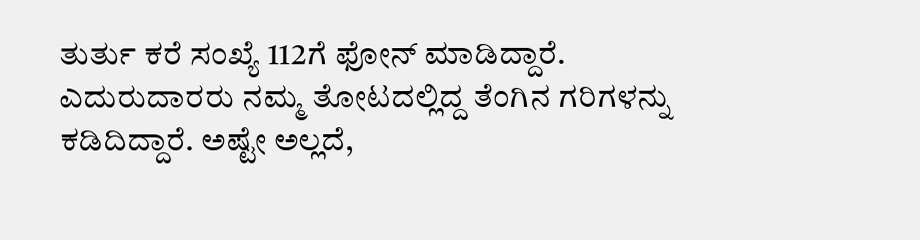ತುರ್ತು ಕರೆ ಸಂಖ್ಯೆ 112ಗೆ ಫೋನ್ ಮಾಡಿದ್ದಾರೆ. ಎದುರುದಾರರು ನಮ್ಮ ತೋಟದಲ್ಲಿದ್ದ ತೆಂಗಿನ ಗರಿಗಳನ್ನು ಕಡಿದಿದ್ದಾರೆ. ಅಷ್ಟೇ ಅಲ್ಲದೆ,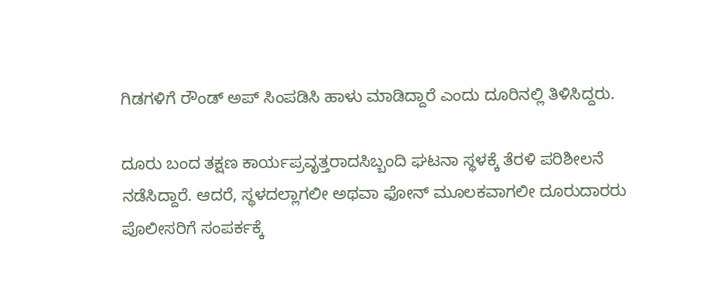ಗಿಡಗಳಿಗೆ ರೌಂಡ್ ಅಪ್ ಸಿಂಪಡಿಸಿ ಹಾಳು ಮಾಡಿದ್ದಾರೆ ಎಂದು ದೂರಿನಲ್ಲಿ ತಿಳಿಸಿದ್ದರು.

ದೂರು ಬಂದ ತಕ್ಷಣ ಕಾರ್ಯಪ್ರವೃತ್ತರಾದಸಿಬ್ಬಂದಿ ಘಟನಾ ಸ್ಥಳಕ್ಕೆ ತೆರಳಿ ಪರಿಶೀಲನೆ ನಡೆಸಿದ್ದಾರೆ. ಆದರೆ, ಸ್ಥಳದಲ್ಲಾಗಲೀ ಅಥವಾ ಫೋನ್ ಮೂಲಕವಾಗಲೀ ದೂರುದಾರರು ಪೊಲೀಸರಿಗೆ ಸಂಪರ್ಕಕ್ಕೆ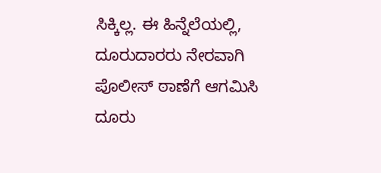ಸಿಕ್ಕಿಲ್ಲ. ಈ ಹಿನ್ನೆಲೆಯಲ್ಲಿ, ದೂರುದಾರರು ನೇರವಾಗಿ ಪೊಲೀಸ್ ಠಾಣೆಗೆ ಆಗಮಿಸಿ ದೂರು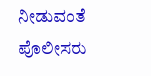ನೀಡುವಂತೆ ಪೊಲೀಸರು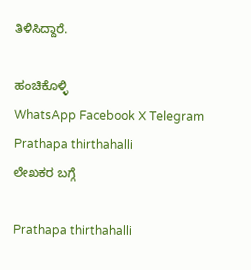ತಿಳಿಸಿದ್ದಾರೆ.

ಹಂಚಿಕೊಳ್ಳಿ
WhatsApp Facebook X Telegram
Prathapa thirthahalli
ಲೇಖಕರ ಬಗ್ಗೆ

Prathapa thirthahalli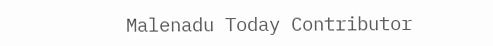Malenadu Today Contributor